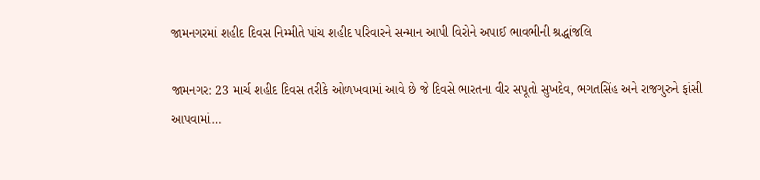જામનગરમાં શહીદ દિવસ નિમ્મીતે પાંચ શહીદ પરિવારને સન્માન આપી વિરોને અપાઈ ભાવભીની શ્રદ્ધાંજલિ

જામનગર: 23 માર્ચ શહીદ દિવસ તરીકે ઓળખવામાં આવે છે જે દિવસે ભારતના વીર સપૂતો સુખદેવ, ભગતસિંહ અને રાજગુરુને ફાંસી આપવામાં…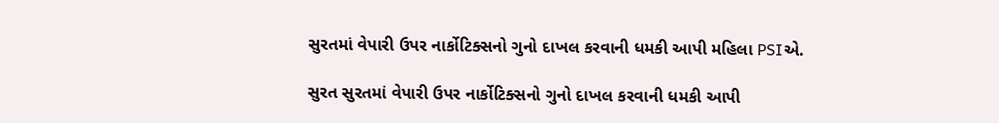સુરતમાં વેપારી ઉપર નાર્કોટિક્સનો ગુનો દાખલ કરવાની ધમકી આપી મહિલા PSIએ.

સુરત સુરતમાં વેપારી ઉપર નાર્કોટિક્સનો ગુનો દાખલ કરવાની ધમકી આપી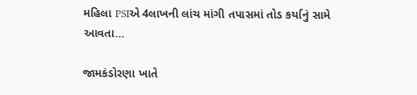મહિલા PSIએ 4લાખની લાંચ માંગી તપાસમાં તોડ કર્યાનું સામે આવતા…

જામકંડોરણા ખાતે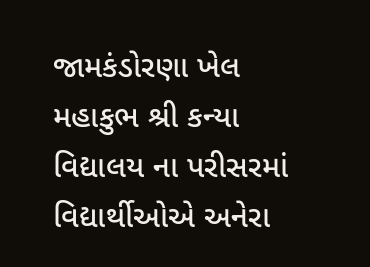જામકંડોરણા ખેલ મહાકુભ શ્રી કન્યા વિદ્યાલય ના પરીસરમાં વિદ્યાર્થીઓએ અનેરા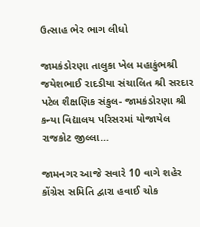ઉત્સાહ ભેર ભાગ લીધો

જામકંડોરણા તાલુકા ખેલ મહાકુંભશ્રી જયેશભાઈ રાદડીયા સંચાલિત શ્રી સરદાર પટેલ શૈક્ષણિક સંકુલ- જામકંડોરણા શ્રી કન્યા વિદ્યાલય પરિસરમાં યોજાયેલ રાજકોટ જીલ્લા…

જામનગર આજે સવારે 10 વાગે શહેર કોંગ્રેસ સમિતિ દ્વારા હવાઈ ચોક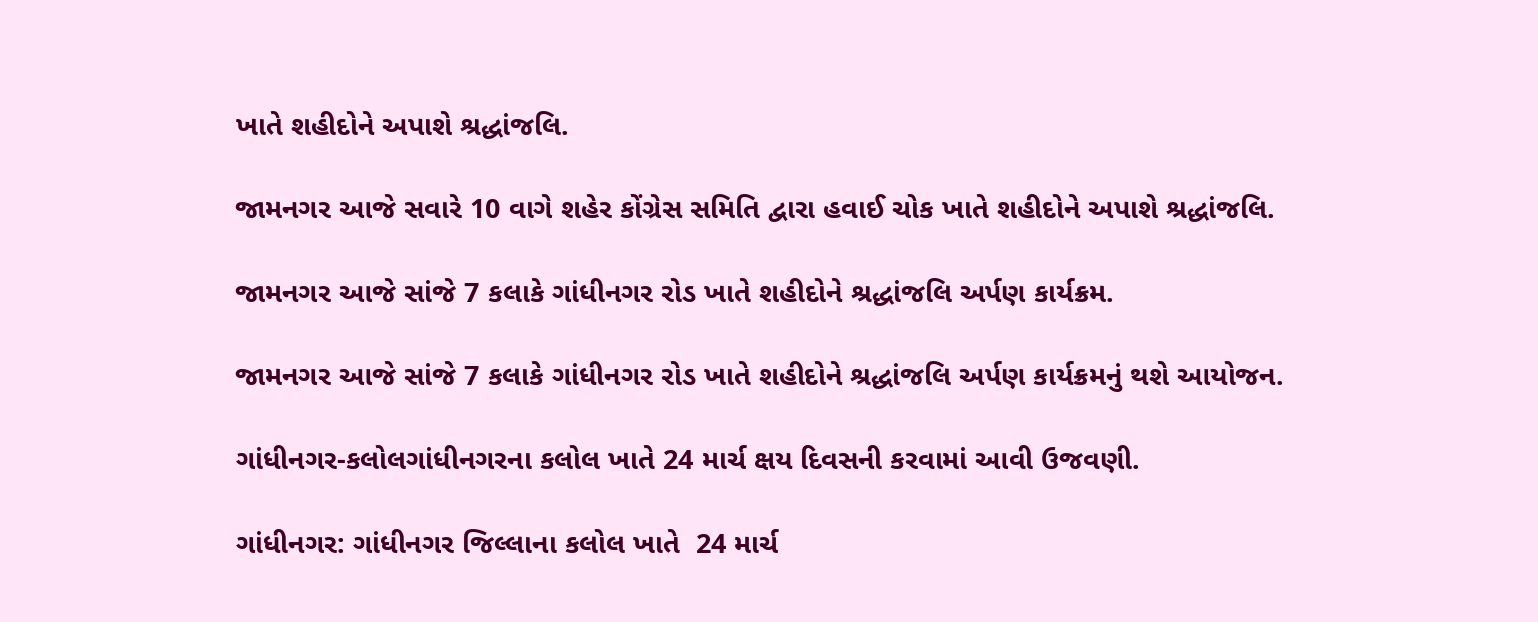ખાતે શહીદોને અપાશે શ્રદ્ધાંજલિ.

જામનગર આજે સવારે 10 વાગે શહેર કોંગ્રેસ સમિતિ દ્વારા હવાઈ ચોક ખાતે શહીદોને અપાશે શ્રદ્ધાંજલિ.

જામનગર આજે સાંજે 7 કલાકે ગાંધીનગર રોડ ખાતે શહીદોને શ્રદ્ધાંજલિ અર્પણ કાર્યક્રમ.

જામનગર આજે સાંજે 7 કલાકે ગાંધીનગર રોડ ખાતે શહીદોને શ્રદ્ધાંજલિ અર્પણ કાર્યક્રમનું થશે આયોજન.

ગાંધીનગર-કલોલગાંધીનગરના કલોલ ખાતે 24 માર્ચ ક્ષય દિવસની કરવામાં આવી ઉજવણી.

ગાંધીનગર: ગાંધીનગર જિલ્લાના કલોલ ખાતે  24 માર્ચ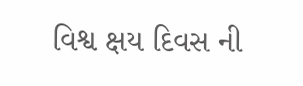વિશ્વ ક્ષય દિવસ ની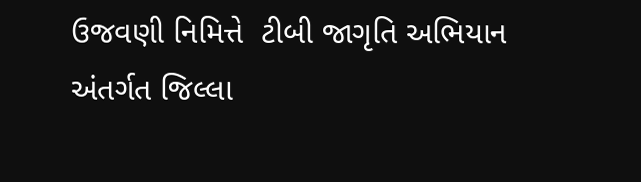ઉજવણી નિમિત્તે  ટીબી જાગૃતિ અભિયાન અંતર્ગત જિલ્લા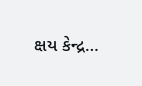ક્ષય કેન્દ્ર…